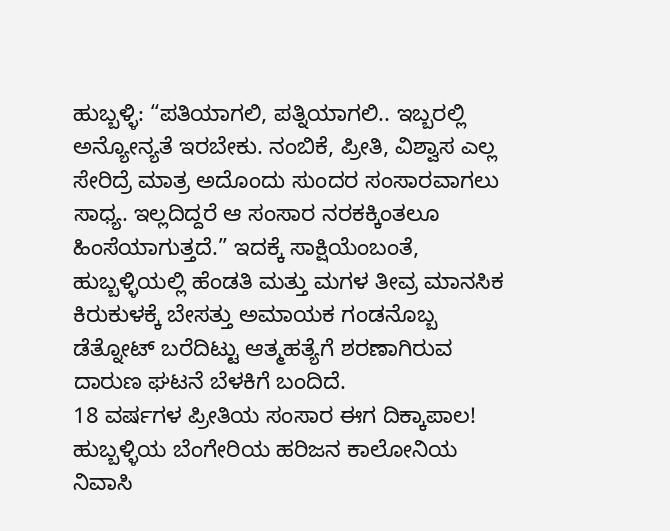ಹುಬ್ಬಳ್ಳಿ: “ಪತಿಯಾಗಲಿ, ಪತ್ನಿಯಾಗಲಿ.. ಇಬ್ಬರಲ್ಲಿ ಅನ್ಯೋನ್ಯತೆ ಇರಬೇಕು. ನಂಬಿಕೆ, ಪ್ರೀತಿ, ವಿಶ್ವಾಸ ಎಲ್ಲ ಸೇರಿದ್ರೆ ಮಾತ್ರ ಅದೊಂದು ಸುಂದರ ಸಂಸಾರವಾಗಲು ಸಾಧ್ಯ. ಇಲ್ಲದಿದ್ದರೆ ಆ ಸಂಸಾರ ನರಕಕ್ಕಿಂತಲೂ ಹಿಂಸೆಯಾಗುತ್ತದೆ.” ಇದಕ್ಕೆ ಸಾಕ್ಷಿಯೆಂಬಂತೆ, ಹುಬ್ಬಳ್ಳಿಯಲ್ಲಿ ಹೆಂಡತಿ ಮತ್ತು ಮಗಳ ತೀವ್ರ ಮಾನಸಿಕ ಕಿರುಕುಳಕ್ಕೆ ಬೇಸತ್ತು ಅಮಾಯಕ ಗಂಡನೊಬ್ಬ ಡೆತ್ನೋಟ್ ಬರೆದಿಟ್ಟು ಆತ್ಮಹತ್ಯೆಗೆ ಶರಣಾಗಿರುವ ದಾರುಣ ಘಟನೆ ಬೆಳಕಿಗೆ ಬಂದಿದೆ.
18 ವರ್ಷಗಳ ಪ್ರೀತಿಯ ಸಂಸಾರ ಈಗ ದಿಕ್ಕಾಪಾಲ!
ಹುಬ್ಬಳ್ಳಿಯ ಬೆಂಗೇರಿಯ ಹರಿಜನ ಕಾಲೋನಿಯ ನಿವಾಸಿ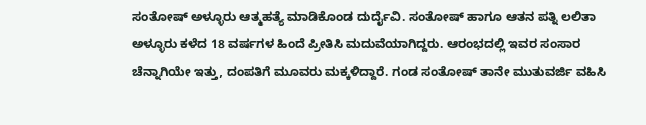ಸಂತೋಷ್ ಅಳ್ಳೂರು ಆತ್ಮಹತ್ಯೆ ಮಾಡಿಕೊಂಡ ದುರ್ದೈವಿ. ಸಂತೋಷ್ ಹಾಗೂ ಆತನ ಪತ್ನಿ ಲಲಿತಾ ಅಳ್ಳೂರು ಕಳೆದ 18 ವರ್ಷಗಳ ಹಿಂದೆ ಪ್ರೀತಿಸಿ ಮದುವೆಯಾಗಿದ್ದರು. ಆರಂಭದಲ್ಲಿ ಇವರ ಸಂಸಾರ ಚೆನ್ನಾಗಿಯೇ ಇತ್ತು, ದಂಪತಿಗೆ ಮೂವರು ಮಕ್ಕಳಿದ್ದಾರೆ. ಗಂಡ ಸಂತೋಷ್ ತಾನೇ ಮುತುವರ್ಜಿ ವಹಿಸಿ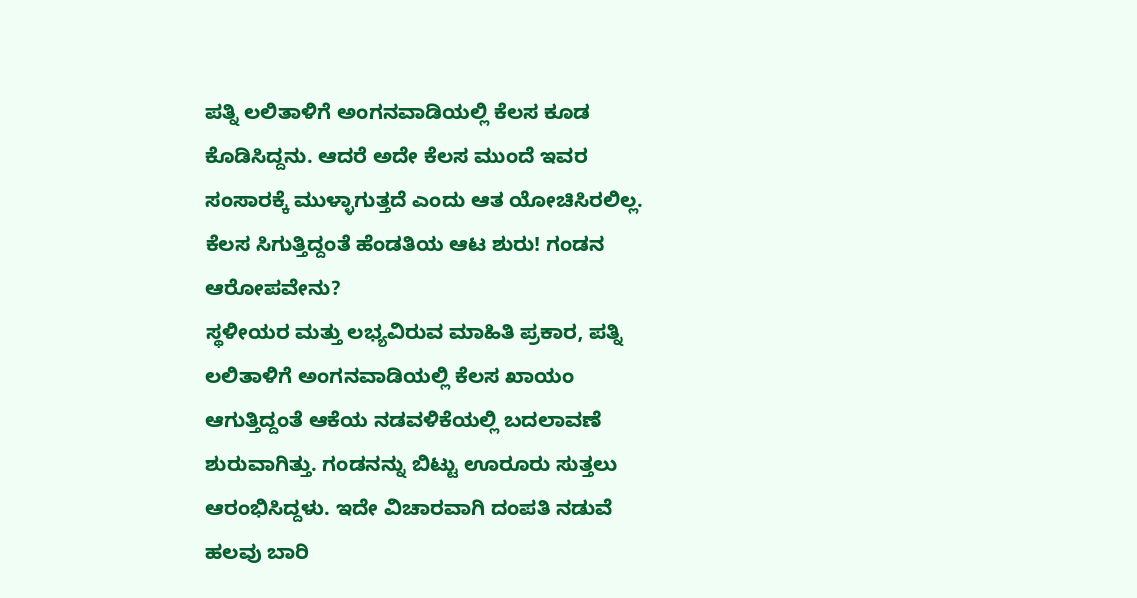ಪತ್ನಿ ಲಲಿತಾಳಿಗೆ ಅಂಗನವಾಡಿಯಲ್ಲಿ ಕೆಲಸ ಕೂಡ ಕೊಡಿಸಿದ್ದನು. ಆದರೆ ಅದೇ ಕೆಲಸ ಮುಂದೆ ಇವರ ಸಂಸಾರಕ್ಕೆ ಮುಳ್ಳಾಗುತ್ತದೆ ಎಂದು ಆತ ಯೋಚಿಸಿರಲಿಲ್ಲ.
ಕೆಲಸ ಸಿಗುತ್ತಿದ್ದಂತೆ ಹೆಂಡತಿಯ ಆಟ ಶುರು! ಗಂಡನ ಆರೋಪವೇನು?
ಸ್ಥಳೀಯರ ಮತ್ತು ಲಭ್ಯವಿರುವ ಮಾಹಿತಿ ಪ್ರಕಾರ, ಪತ್ನಿ ಲಲಿತಾಳಿಗೆ ಅಂಗನವಾಡಿಯಲ್ಲಿ ಕೆಲಸ ಖಾಯಂ ಆಗುತ್ತಿದ್ದಂತೆ ಆಕೆಯ ನಡವಳಿಕೆಯಲ್ಲಿ ಬದಲಾವಣೆ ಶುರುವಾಗಿತ್ತು. ಗಂಡನನ್ನು ಬಿಟ್ಟು ಊರೂರು ಸುತ್ತಲು ಆರಂಭಿಸಿದ್ದಳು. ಇದೇ ವಿಚಾರವಾಗಿ ದಂಪತಿ ನಡುವೆ ಹಲವು ಬಾರಿ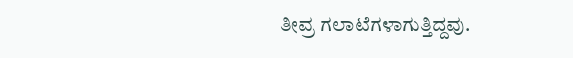ತೀವ್ರ ಗಲಾಟೆಗಳಾಗುತ್ತಿದ್ದವು.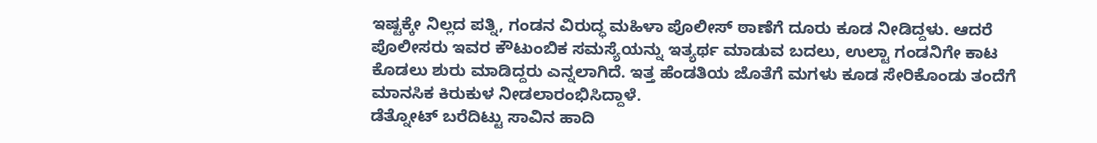ಇಷ್ಟಕ್ಕೇ ನಿಲ್ಲದ ಪತ್ನಿ, ಗಂಡನ ವಿರುದ್ಧ ಮಹಿಳಾ ಪೊಲೀಸ್ ಠಾಣೆಗೆ ದೂರು ಕೂಡ ನೀಡಿದ್ದಳು. ಆದರೆ ಪೊಲೀಸರು ಇವರ ಕೌಟುಂಬಿಕ ಸಮಸ್ಯೆಯನ್ನು ಇತ್ಯರ್ಥ ಮಾಡುವ ಬದಲು, ಉಲ್ಟಾ ಗಂಡನಿಗೇ ಕಾಟ ಕೊಡಲು ಶುರು ಮಾಡಿದ್ದರು ಎನ್ನಲಾಗಿದೆ. ಇತ್ತ ಹೆಂಡತಿಯ ಜೊತೆಗೆ ಮಗಳು ಕೂಡ ಸೇರಿಕೊಂಡು ತಂದೆಗೆ ಮಾನಸಿಕ ಕಿರುಕುಳ ನೀಡಲಾರಂಭಿಸಿದ್ದಾಳೆ.
ಡೆತ್ನೋಟ್ ಬರೆದಿಟ್ಟು ಸಾವಿನ ಹಾದಿ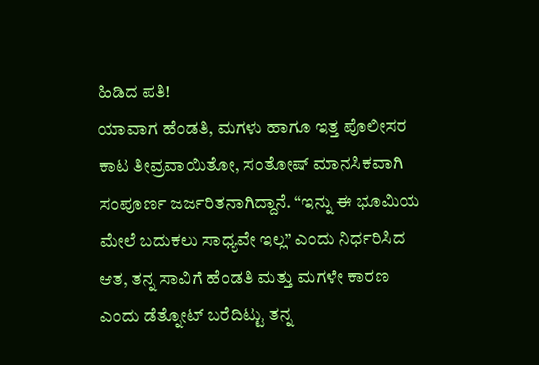ಹಿಡಿದ ಪತಿ!
ಯಾವಾಗ ಹೆಂಡತಿ, ಮಗಳು ಹಾಗೂ ಇತ್ತ ಪೊಲೀಸರ ಕಾಟ ತೀವ್ರವಾಯಿತೋ, ಸಂತೋಷ್ ಮಾನಸಿಕವಾಗಿ ಸಂಪೂರ್ಣ ಜರ್ಜರಿತನಾಗಿದ್ದಾನೆ. “ಇನ್ನು ಈ ಭೂಮಿಯ ಮೇಲೆ ಬದುಕಲು ಸಾಧ್ಯವೇ ಇಲ್ಲ” ಎಂದು ನಿರ್ಧರಿಸಿದ ಆತ, ತನ್ನ ಸಾವಿಗೆ ಹೆಂಡತಿ ಮತ್ತು ಮಗಳೇ ಕಾರಣ ಎಂದು ಡೆತ್ನೋಟ್ ಬರೆದಿಟ್ಟು ತನ್ನ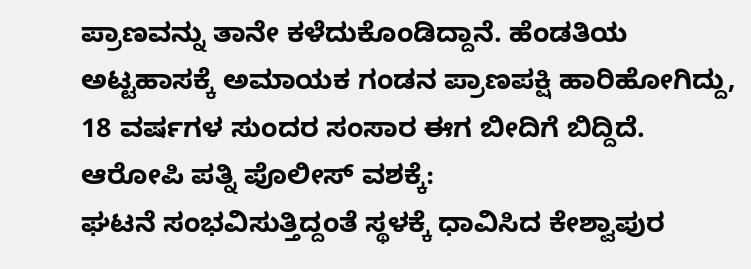ಪ್ರಾಣವನ್ನು ತಾನೇ ಕಳೆದುಕೊಂಡಿದ್ದಾನೆ. ಹೆಂಡತಿಯ ಅಟ್ಟಹಾಸಕ್ಕೆ ಅಮಾಯಕ ಗಂಡನ ಪ್ರಾಣಪಕ್ಷಿ ಹಾರಿಹೋಗಿದ್ದು, 18 ವರ್ಷಗಳ ಸುಂದರ ಸಂಸಾರ ಈಗ ಬೀದಿಗೆ ಬಿದ್ದಿದೆ.
ಆರೋಪಿ ಪತ್ನಿ ಪೊಲೀಸ್ ವಶಕ್ಕೆ:
ಘಟನೆ ಸಂಭವಿಸುತ್ತಿದ್ದಂತೆ ಸ್ಥಳಕ್ಕೆ ಧಾವಿಸಿದ ಕೇಶ್ವಾಪುರ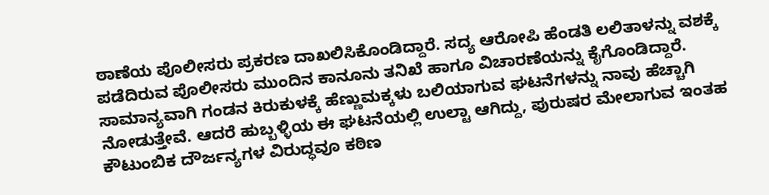ಠಾಣೆಯ ಪೊಲೀಸರು ಪ್ರಕರಣ ದಾಖಲಿಸಿಕೊಂಡಿದ್ದಾರೆ. ಸದ್ಯ ಆರೋಪಿ ಹೆಂಡತಿ ಲಲಿತಾಳನ್ನು ವಶಕ್ಕೆ ಪಡೆದಿರುವ ಪೊಲೀಸರು ಮುಂದಿನ ಕಾನೂನು ತನಿಖೆ ಹಾಗೂ ವಿಚಾರಣೆಯನ್ನು ಕೈಗೊಂಡಿದ್ದಾರೆ.
ಸಾಮಾನ್ಯವಾಗಿ ಗಂಡನ ಕಿರುಕುಳಕ್ಕೆ ಹೆಣ್ಣುಮಕ್ಕಳು ಬಲಿಯಾಗುವ ಘಟನೆಗಳನ್ನು ನಾವು ಹೆಚ್ಚಾಗಿ ನೋಡುತ್ತೇವೆ. ಆದರೆ ಹುಬ್ಬಳ್ಳಿಯ ಈ ಘಟನೆಯಲ್ಲಿ ಉಲ್ಟಾ ಆಗಿದ್ದು, ಪುರುಷರ ಮೇಲಾಗುವ ಇಂತಹ ಕೌಟುಂಬಿಕ ದೌರ್ಜನ್ಯಗಳ ವಿರುದ್ಧವೂ ಕಠಿಣ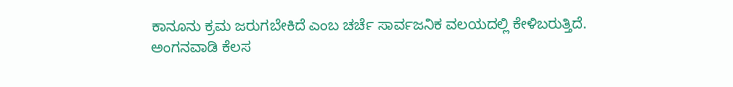ಕಾನೂನು ಕ್ರಮ ಜರುಗಬೇಕಿದೆ ಎಂಬ ಚರ್ಚೆ ಸಾರ್ವಜನಿಕ ವಲಯದಲ್ಲಿ ಕೇಳಿಬರುತ್ತಿದೆ.
ಅಂಗನವಾಡಿ ಕೆಲಸ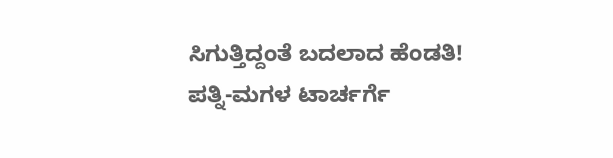ಸಿಗುತ್ತಿದ್ದಂತೆ ಬದಲಾದ ಹೆಂಡತಿ! ಪತ್ನಿ-ಮಗಳ ಟಾರ್ಚರ್ಗೆ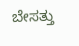ಬೇಸತ್ತು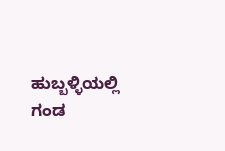ಹುಬ್ಬಳ್ಳಿಯಲ್ಲಿ ಗಂಡ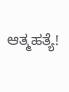ಆತ್ಮಹತ್ಯೆ!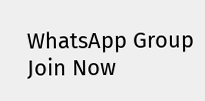WhatsApp Group
Join Now